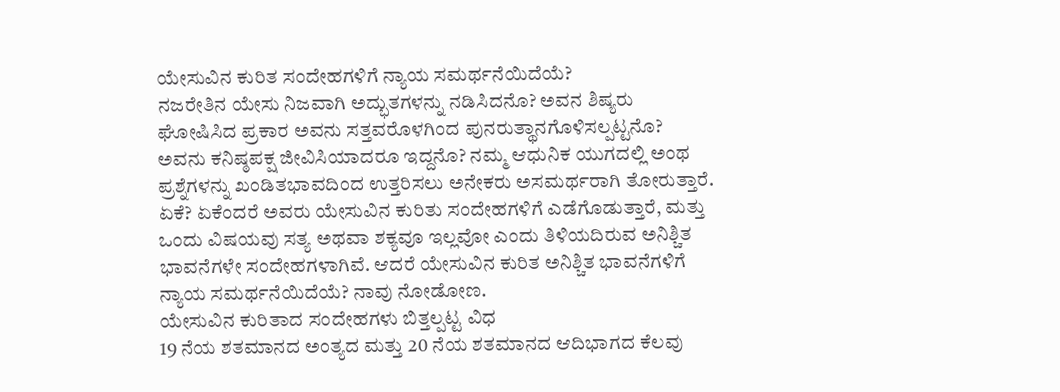ಯೇಸುವಿನ ಕುರಿತ ಸಂದೇಹಗಳಿಗೆ ನ್ಯಾಯ ಸಮರ್ಥನೆಯಿದೆಯೆ?
ನಜರೇತಿನ ಯೇಸು ನಿಜವಾಗಿ ಅದ್ಭುತಗಳನ್ನು ನಡಿಸಿದನೊ? ಅವನ ಶಿಷ್ಯರು ಘೋಷಿಸಿದ ಪ್ರಕಾರ ಅವನು ಸತ್ತವರೊಳಗಿಂದ ಪುನರುತ್ಥಾನಗೊಳಿಸಲ್ಪಟ್ಟನೊ? ಅವನು ಕನಿಷ್ಠಪಕ್ಷ ಜೀವಿಸಿಯಾದರೂ ಇದ್ದನೊ? ನಮ್ಮ ಆಧುನಿಕ ಯುಗದಲ್ಲಿ ಅಂಥ ಪ್ರಶ್ನೆಗಳನ್ನು ಖಂಡಿತಭಾವದಿಂದ ಉತ್ತರಿಸಲು ಅನೇಕರು ಅಸಮರ್ಥರಾಗಿ ತೋರುತ್ತಾರೆ. ಏಕೆ? ಏಕೆಂದರೆ ಅವರು ಯೇಸುವಿನ ಕುರಿತು ಸಂದೇಹಗಳಿಗೆ ಎಡೆಗೊಡುತ್ತಾರೆ, ಮತ್ತು ಒಂದು ವಿಷಯವು ಸತ್ಯ ಅಥವಾ ಶಕ್ಯವೂ ಇಲ್ಲವೋ ಎಂದು ತಿಳಿಯದಿರುವ ಅನಿಶ್ಚಿತ ಭಾವನೆಗಳೇ ಸಂದೇಹಗಳಾಗಿವೆ. ಆದರೆ ಯೇಸುವಿನ ಕುರಿತ ಅನಿಶ್ಚಿತ ಭಾವನೆಗಳಿಗೆ ನ್ಯಾಯ ಸಮರ್ಥನೆಯಿದೆಯೆ? ನಾವು ನೋಡೋಣ.
ಯೇಸುವಿನ ಕುರಿತಾದ ಸಂದೇಹಗಳು ಬಿತ್ತಲ್ಪಟ್ಟ ವಿಧ
19 ನೆಯ ಶತಮಾನದ ಅಂತ್ಯದ ಮತ್ತು 20 ನೆಯ ಶತಮಾನದ ಆದಿಭಾಗದ ಕೆಲವು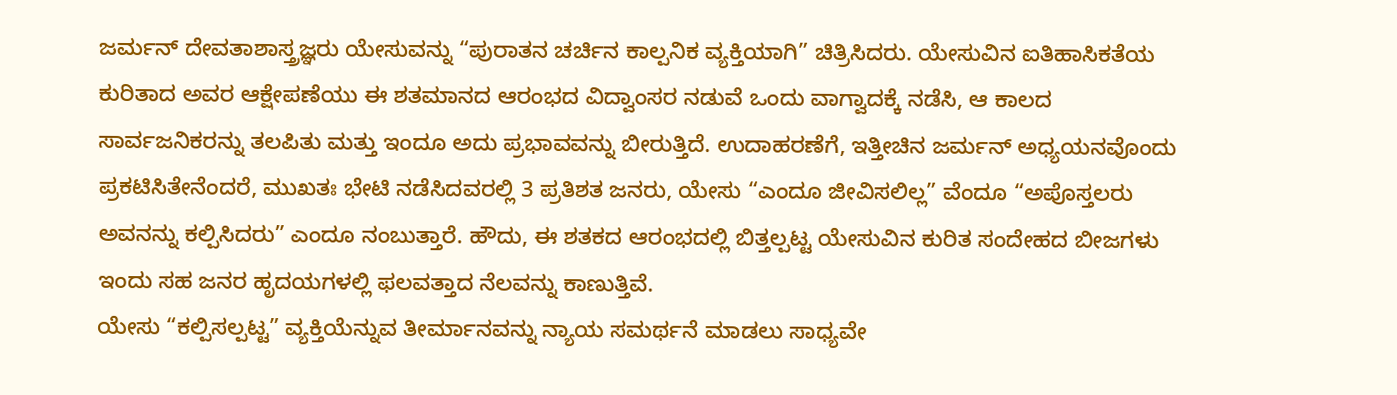ಜರ್ಮನ್ ದೇವತಾಶಾಸ್ತ್ರಜ್ಞರು ಯೇಸುವನ್ನು “ಪುರಾತನ ಚರ್ಚಿನ ಕಾಲ್ಪನಿಕ ವ್ಯಕ್ತಿಯಾಗಿ” ಚಿತ್ರಿಸಿದರು. ಯೇಸುವಿನ ಐತಿಹಾಸಿಕತೆಯ ಕುರಿತಾದ ಅವರ ಆಕ್ಷೇಪಣೆಯು ಈ ಶತಮಾನದ ಆರಂಭದ ವಿದ್ವಾಂಸರ ನಡುವೆ ಒಂದು ವಾಗ್ವಾದಕ್ಕೆ ನಡೆಸಿ, ಆ ಕಾಲದ ಸಾರ್ವಜನಿಕರನ್ನು ತಲಪಿತು ಮತ್ತು ಇಂದೂ ಅದು ಪ್ರಭಾವವನ್ನು ಬೀರುತ್ತಿದೆ. ಉದಾಹರಣೆಗೆ, ಇತ್ತೀಚಿನ ಜರ್ಮನ್ ಅಧ್ಯಯನವೊಂದು ಪ್ರಕಟಿಸಿತೇನೆಂದರೆ, ಮುಖತಃ ಭೇಟಿ ನಡೆಸಿದವರಲ್ಲಿ 3 ಪ್ರತಿಶತ ಜನರು, ಯೇಸು “ಎಂದೂ ಜೀವಿಸಲಿಲ್ಲ” ವೆಂದೂ “ಅಪೊಸ್ತಲರು ಅವನನ್ನು ಕಲ್ಪಿಸಿದರು” ಎಂದೂ ನಂಬುತ್ತಾರೆ. ಹೌದು, ಈ ಶತಕದ ಆರಂಭದಲ್ಲಿ ಬಿತ್ತಲ್ಪಟ್ಟ ಯೇಸುವಿನ ಕುರಿತ ಸಂದೇಹದ ಬೀಜಗಳು ಇಂದು ಸಹ ಜನರ ಹೃದಯಗಳಲ್ಲಿ ಫಲವತ್ತಾದ ನೆಲವನ್ನು ಕಾಣುತ್ತಿವೆ.
ಯೇಸು “ಕಲ್ಪಿಸಲ್ಪಟ್ಟ” ವ್ಯಕ್ತಿಯೆನ್ನುವ ತೀರ್ಮಾನವನ್ನು ನ್ಯಾಯ ಸಮರ್ಥನೆ ಮಾಡಲು ಸಾಧ್ಯವೇ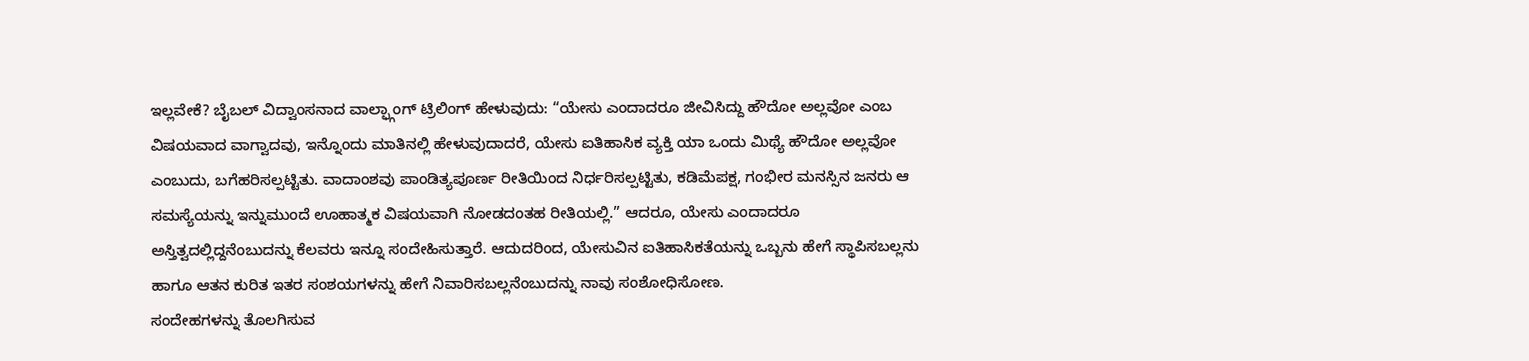ಇಲ್ಲವೇಕೆ? ಬೈಬಲ್ ವಿದ್ವಾಂಸನಾದ ವಾಲ್ಫ್ಗಾಂಗ್ ಟ್ರಿಲಿಂಗ್ ಹೇಳುವುದು: “ಯೇಸು ಎಂದಾದರೂ ಜೀವಿಸಿದ್ದು ಹೌದೋ ಅಲ್ಲವೋ ಎಂಬ ವಿಷಯವಾದ ವಾಗ್ವಾದವು, ಇನ್ನೊಂದು ಮಾತಿನಲ್ಲಿ ಹೇಳುವುದಾದರೆ, ಯೇಸು ಐತಿಹಾಸಿಕ ವ್ಯಕ್ತಿ ಯಾ ಒಂದು ಮಿಥ್ಯೆ ಹೌದೋ ಅಲ್ಲವೋ ಎಂಬುದು, ಬಗೆಹರಿಸಲ್ಪಟ್ಟಿತು. ವಾದಾಂಶವು ಪಾಂಡಿತ್ಯಪೂರ್ಣ ರೀತಿಯಿಂದ ನಿರ್ಧರಿಸಲ್ಪಟ್ಟಿತು, ಕಡಿಮೆಪಕ್ಷ, ಗಂಭೀರ ಮನಸ್ಸಿನ ಜನರು ಆ ಸಮಸ್ಯೆಯನ್ನು ಇನ್ನುಮುಂದೆ ಊಹಾತ್ಮಕ ವಿಷಯವಾಗಿ ನೋಡದಂತಹ ರೀತಿಯಲ್ಲಿ.” ಆದರೂ, ಯೇಸು ಎಂದಾದರೂ ಅಸ್ತಿತ್ವದಲ್ಲಿದ್ದನೆಂಬುದನ್ನು ಕೆಲವರು ಇನ್ನೂ ಸಂದೇಹಿಸುತ್ತಾರೆ. ಆದುದರಿಂದ, ಯೇಸುವಿನ ಐತಿಹಾಸಿಕತೆಯನ್ನು ಒಬ್ಬನು ಹೇಗೆ ಸ್ಥಾಪಿಸಬಲ್ಲನು ಹಾಗೂ ಆತನ ಕುರಿತ ಇತರ ಸಂಶಯಗಳನ್ನು ಹೇಗೆ ನಿವಾರಿಸಬಲ್ಲನೆಂಬುದನ್ನು ನಾವು ಸಂಶೋಧಿಸೋಣ.
ಸಂದೇಹಗಳನ್ನು ತೊಲಗಿಸುವ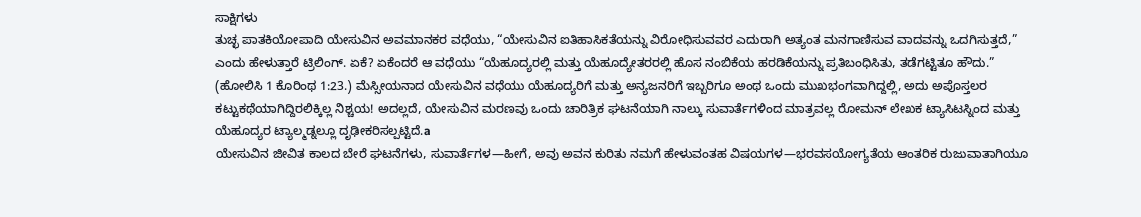ಸಾಕ್ಷಿಗಳು
ತುಚ್ಛ ಪಾತಕಿಯೋಪಾದಿ ಯೇಸುವಿನ ಅವಮಾನಕರ ವಧೆಯು, “ಯೇಸುವಿನ ಐತಿಹಾಸಿಕತೆಯನ್ನು ವಿರೋಧಿಸುವವರ ಎದುರಾಗಿ ಅತ್ಯಂತ ಮನಗಾಣಿಸುವ ವಾದವನ್ನು ಒದಗಿಸುತ್ತದೆ,” ಎಂದು ಹೇಳುತ್ತಾರೆ ಟ್ರಿಲಿಂಗ್. ಏಕೆ? ಏಕೆಂದರೆ ಆ ವಧೆಯು “ಯೆಹೂದ್ಯರಲ್ಲಿ ಮತ್ತು ಯೆಹೂದ್ಯೇತರರಲ್ಲಿ ಹೊಸ ನಂಬಿಕೆಯ ಹರಡಿಕೆಯನ್ನು ಪ್ರತಿಬಂಧಿಸಿತು, ತಡೆಗಟ್ಟಿತೂ ಹೌದು.” (ಹೋಲಿಸಿ 1 ಕೊರಿಂಥ 1:23.) ಮೆಸ್ಸೀಯನಾದ ಯೇಸುವಿನ ವಧೆಯು ಯೆಹೂದ್ಯರಿಗೆ ಮತ್ತು ಅನ್ಯಜನರಿಗೆ ಇಬ್ಬರಿಗೂ ಅಂಥ ಒಂದು ಮುಖಭಂಗವಾಗಿದ್ದಲ್ಲಿ, ಅದು ಅಪೊಸ್ತಲರ ಕಟ್ಟುಕಥೆಯಾಗಿದ್ದಿರಲಿಕ್ಕಿಲ್ಲ ನಿಶ್ಚಯ! ಅದಲ್ಲದೆ, ಯೇಸುವಿನ ಮರಣವು ಒಂದು ಚಾರಿತ್ರಿಕ ಘಟನೆಯಾಗಿ ನಾಲ್ಕು ಸುವಾರ್ತೆಗಳಿಂದ ಮಾತ್ರವಲ್ಲ ರೋಮನ್ ಲೇಖಕ ಟ್ಯಾಸಿಟಸ್ನಿಂದ ಮತ್ತು ಯೆಹೂದ್ಯರ ಟ್ಯಾಲ್ಮಡ್ನಲ್ಲೂ ದೃಢೀಕರಿಸಲ್ಪಟ್ಟಿದೆ.a
ಯೇಸುವಿನ ಜೀವಿತ ಕಾಲದ ಬೇರೆ ಘಟನೆಗಳು, ಸುವಾರ್ತೆಗಳ—ಹೀಗೆ, ಅವು ಅವನ ಕುರಿತು ನಮಗೆ ಹೇಳುವಂತಹ ವಿಷಯಗಳ—ಭರವಸಯೋಗ್ಯತೆಯ ಆಂತರಿಕ ರುಜುವಾತಾಗಿಯೂ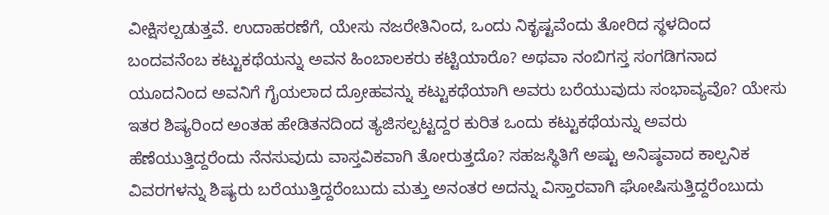ವೀಕ್ಷಿಸಲ್ಪಡುತ್ತವೆ. ಉದಾಹರಣೆಗೆ, ಯೇಸು ನಜರೇತಿನಿಂದ, ಒಂದು ನಿಕೃಷ್ಟವೆಂದು ತೋರಿದ ಸ್ಥಳದಿಂದ ಬಂದವನೆಂಬ ಕಟ್ಟುಕಥೆಯನ್ನು ಅವನ ಹಿಂಬಾಲಕರು ಕಟ್ಟಿಯಾರೊ? ಅಥವಾ ನಂಬಿಗಸ್ತ ಸಂಗಡಿಗನಾದ ಯೂದನಿಂದ ಅವನಿಗೆ ಗೈಯಲಾದ ದ್ರೋಹವನ್ನು ಕಟ್ಟುಕಥೆಯಾಗಿ ಅವರು ಬರೆಯುವುದು ಸಂಭಾವ್ಯವೊ? ಯೇಸು ಇತರ ಶಿಷ್ಯರಿಂದ ಅಂತಹ ಹೇಡಿತನದಿಂದ ತ್ಯಜಿಸಲ್ಪಟ್ಟದ್ದರ ಕುರಿತ ಒಂದು ಕಟ್ಟುಕಥೆಯನ್ನು ಅವರು ಹೆಣೆಯುತ್ತಿದ್ದರೆಂದು ನೆನಸುವುದು ವಾಸ್ತವಿಕವಾಗಿ ತೋರುತ್ತದೊ? ಸಹಜಸ್ಥಿತಿಗೆ ಅಷ್ಟು ಅನಿಷ್ಠವಾದ ಕಾಲ್ಪನಿಕ ವಿವರಗಳನ್ನು ಶಿಷ್ಯರು ಬರೆಯುತ್ತಿದ್ದರೆಂಬುದು ಮತ್ತು ಅನಂತರ ಅದನ್ನು ವಿಸ್ತಾರವಾಗಿ ಘೋಷಿಸುತ್ತಿದ್ದರೆಂಬುದು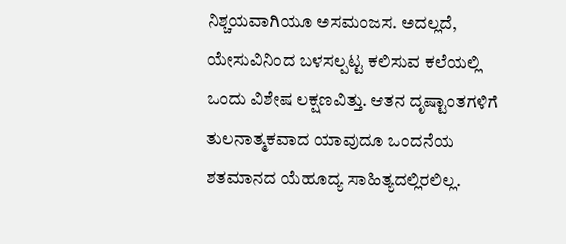ನಿಶ್ಚಯವಾಗಿಯೂ ಅಸಮಂಜಸ. ಅದಲ್ಲದೆ, ಯೇಸುವಿನಿಂದ ಬಳಸಲ್ಪಟ್ಟ ಕಲಿಸುವ ಕಲೆಯಲ್ಲಿ ಒಂದು ವಿಶೇಷ ಲಕ್ಷಣವಿತ್ತು. ಆತನ ದೃಷ್ಟಾಂತಗಳಿಗೆ ತುಲನಾತ್ಮಕವಾದ ಯಾವುದೂ ಒಂದನೆಯ ಶತಮಾನದ ಯೆಹೂದ್ಯ ಸಾಹಿತ್ಯದಲ್ಲಿರಲಿಲ್ಲ.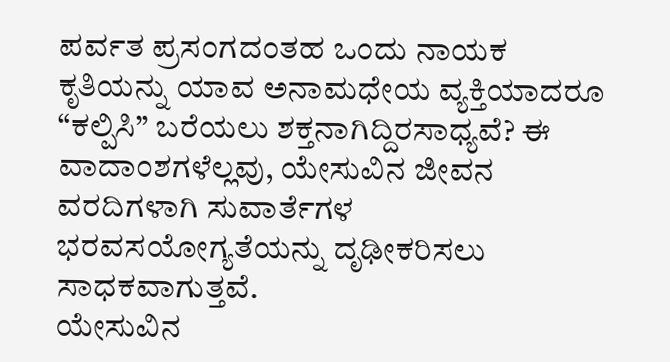ಪರ್ವತ ಪ್ರಸಂಗದಂತಹ ಒಂದು ನಾಯಕ ಕೃತಿಯನ್ನು ಯಾವ ಅನಾಮಧೇಯ ವ್ಯಕ್ತಿಯಾದರೂ “ಕಲ್ಪಿಸಿ” ಬರೆಯಲು ಶಕ್ತನಾಗಿದ್ದಿರಸಾಧ್ಯವೆ? ಈ ವಾದಾಂಶಗಳೆಲ್ಲವು, ಯೇಸುವಿನ ಜೀವನ ವರದಿಗಳಾಗಿ ಸುವಾರ್ತೆಗಳ ಭರವಸಯೋಗ್ಯತೆಯನ್ನು ದೃಢೀಕರಿಸಲು ಸಾಧಕವಾಗುತ್ತವೆ.
ಯೇಸುವಿನ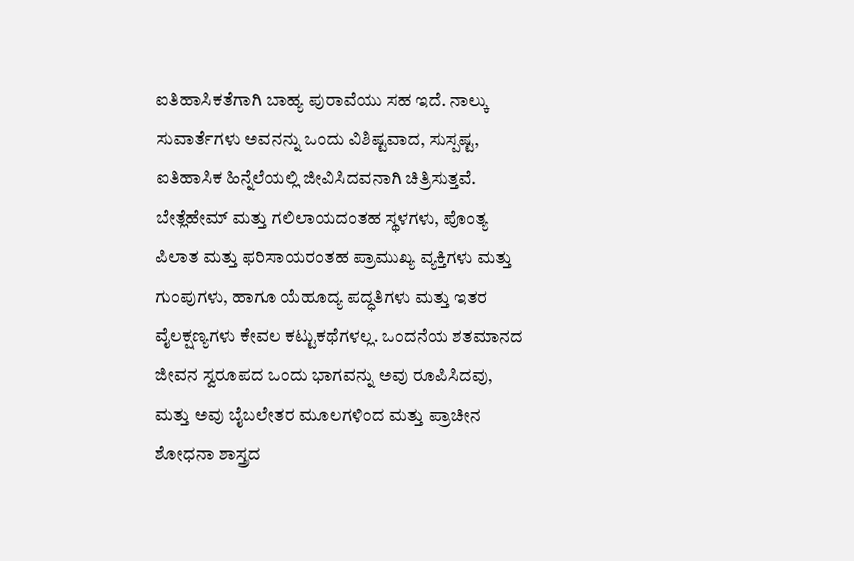ಐತಿಹಾಸಿಕತೆಗಾಗಿ ಬಾಹ್ಯ ಪುರಾವೆಯು ಸಹ ಇದೆ. ನಾಲ್ಕು ಸುವಾರ್ತೆಗಳು ಅವನನ್ನು ಒಂದು ವಿಶಿಷ್ಟವಾದ, ಸುಸ್ಪಷ್ಟ, ಐತಿಹಾಸಿಕ ಹಿನ್ನೆಲೆಯಲ್ಲಿ ಜೀವಿಸಿದವನಾಗಿ ಚಿತ್ರಿಸುತ್ತವೆ. ಬೇತ್ಲೆಹೇಮ್ ಮತ್ತು ಗಲಿಲಾಯದಂತಹ ಸ್ಥಳಗಳು, ಪೊಂತ್ಯ ಪಿಲಾತ ಮತ್ತು ಫರಿಸಾಯರಂತಹ ಪ್ರಾಮುಖ್ಯ ವ್ಯಕ್ತಿಗಳು ಮತ್ತು ಗುಂಪುಗಳು, ಹಾಗೂ ಯೆಹೂದ್ಯ ಪದ್ಧತಿಗಳು ಮತ್ತು ಇತರ ವೈಲಕ್ಷಣ್ಯಗಳು ಕೇವಲ ಕಟ್ಟುಕಥೆಗಳಲ್ಲ. ಒಂದನೆಯ ಶತಮಾನದ ಜೀವನ ಸ್ವರೂಪದ ಒಂದು ಭಾಗವನ್ನು ಅವು ರೂಪಿಸಿದವು, ಮತ್ತು ಅವು ಬೈಬಲೇತರ ಮೂಲಗಳಿಂದ ಮತ್ತು ಪ್ರಾಚೀನ ಶೋಧನಾ ಶಾಸ್ತ್ರದ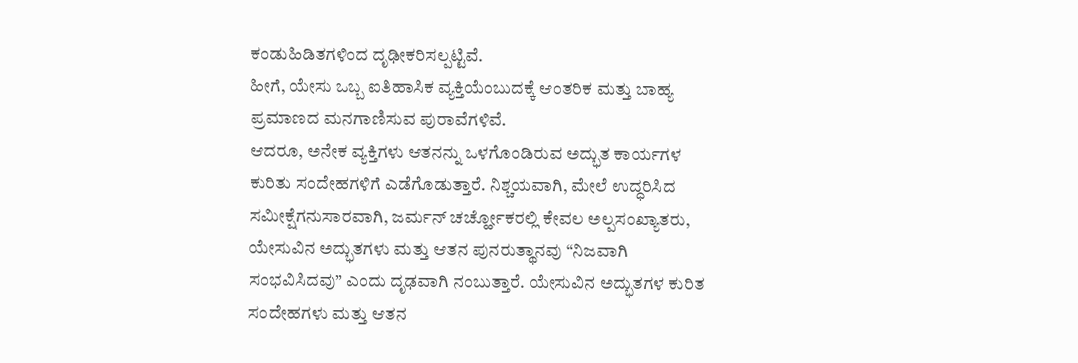ಕಂಡುಹಿಡಿತಗಳಿಂದ ದೃಢೀಕರಿಸಲ್ಪಟ್ಟಿವೆ.
ಹೀಗೆ, ಯೇಸು ಒಬ್ಬ ಐತಿಹಾಸಿಕ ವ್ಯಕ್ತಿಯೆಂಬುದಕ್ಕೆ ಆಂತರಿಕ ಮತ್ತು ಬಾಹ್ಯ ಪ್ರಮಾಣದ ಮನಗಾಣಿಸುವ ಪುರಾವೆಗಳಿವೆ.
ಆದರೂ, ಅನೇಕ ವ್ಯಕ್ತಿಗಳು ಆತನನ್ನು ಒಳಗೊಂಡಿರುವ ಅದ್ಭುತ ಕಾರ್ಯಗಳ ಕುರಿತು ಸಂದೇಹಗಳಿಗೆ ಎಡೆಗೊಡುತ್ತಾರೆ. ನಿಶ್ಚಯವಾಗಿ, ಮೇಲೆ ಉದ್ಧರಿಸಿದ ಸಮೀಕ್ಷೆಗನುಸಾರವಾಗಿ, ಜರ್ಮನ್ ಚರ್ಚ್ಹೋಕರಲ್ಲಿ ಕೇವಲ ಅಲ್ಪಸಂಖ್ಯಾತರು, ಯೇಸುವಿನ ಅದ್ಭುತಗಳು ಮತ್ತು ಆತನ ಪುನರುತ್ಥಾನವು “ನಿಜವಾಗಿ ಸಂಭವಿಸಿದವು” ಎಂದು ದೃಢವಾಗಿ ನಂಬುತ್ತಾರೆ. ಯೇಸುವಿನ ಅದ್ಭುತಗಳ ಕುರಿತ ಸಂದೇಹಗಳು ಮತ್ತು ಆತನ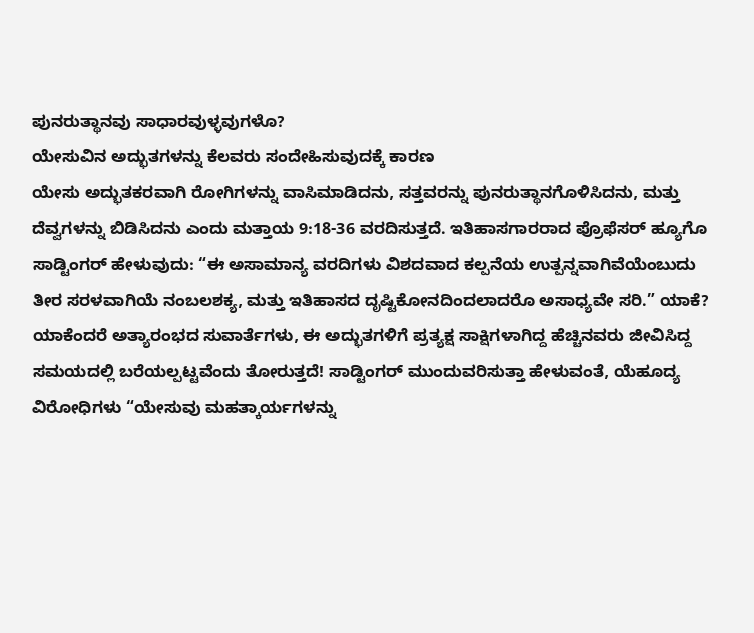ಪುನರುತ್ಥಾನವು ಸಾಧಾರವುಳ್ಳವುಗಳೊ?
ಯೇಸುವಿನ ಅದ್ಭುತಗಳನ್ನು ಕೆಲವರು ಸಂದೇಹಿಸುವುದಕ್ಕೆ ಕಾರಣ
ಯೇಸು ಅದ್ಭುತಕರವಾಗಿ ರೋಗಿಗಳನ್ನು ವಾಸಿಮಾಡಿದನು, ಸತ್ತವರನ್ನು ಪುನರುತ್ಥಾನಗೊಳಿಸಿದನು, ಮತ್ತು ದೆವ್ವಗಳನ್ನು ಬಿಡಿಸಿದನು ಎಂದು ಮತ್ತಾಯ 9:18-36 ವರದಿಸುತ್ತದೆ. ಇತಿಹಾಸಗಾರರಾದ ಪ್ರೊಫೆಸರ್ ಹ್ಯೂಗೊ ಸಾಡ್ಟಿಂಗರ್ ಹೇಳುವುದು: “ಈ ಅಸಾಮಾನ್ಯ ವರದಿಗಳು ವಿಶದವಾದ ಕಲ್ಪನೆಯ ಉತ್ಪನ್ನವಾಗಿವೆಯೆಂಬುದು ತೀರ ಸರಳವಾಗಿಯೆ ನಂಬಲಶಕ್ಯ, ಮತ್ತು ಇತಿಹಾಸದ ದೃಷ್ಟಿಕೋನದಿಂದಲಾದರೊ ಅಸಾಧ್ಯವೇ ಸರಿ.” ಯಾಕೆ? ಯಾಕೆಂದರೆ ಅತ್ಯಾರಂಭದ ಸುವಾರ್ತೆಗಳು, ಈ ಅದ್ಭುತಗಳಿಗೆ ಪ್ರತ್ಯಕ್ಷ ಸಾಕ್ಷಿಗಳಾಗಿದ್ದ ಹೆಚ್ಚಿನವರು ಜೀವಿಸಿದ್ದ ಸಮಯದಲ್ಲಿ ಬರೆಯಲ್ಪಟ್ಟವೆಂದು ತೋರುತ್ತದೆ! ಸಾಡ್ಟಿಂಗರ್ ಮುಂದುವರಿಸುತ್ತಾ ಹೇಳುವಂತೆ, ಯೆಹೂದ್ಯ ವಿರೋಧಿಗಳು “ಯೇಸುವು ಮಹತ್ಕಾರ್ಯಗಳನ್ನು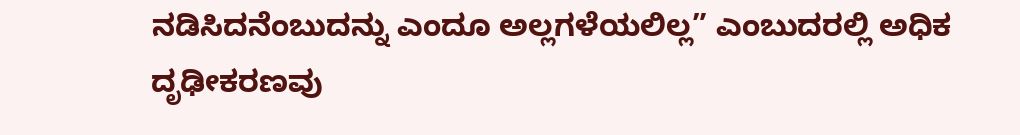ನಡಿಸಿದನೆಂಬುದನ್ನು ಎಂದೂ ಅಲ್ಲಗಳೆಯಲಿಲ್ಲ” ಎಂಬುದರಲ್ಲಿ ಅಧಿಕ ದೃಢೀಕರಣವು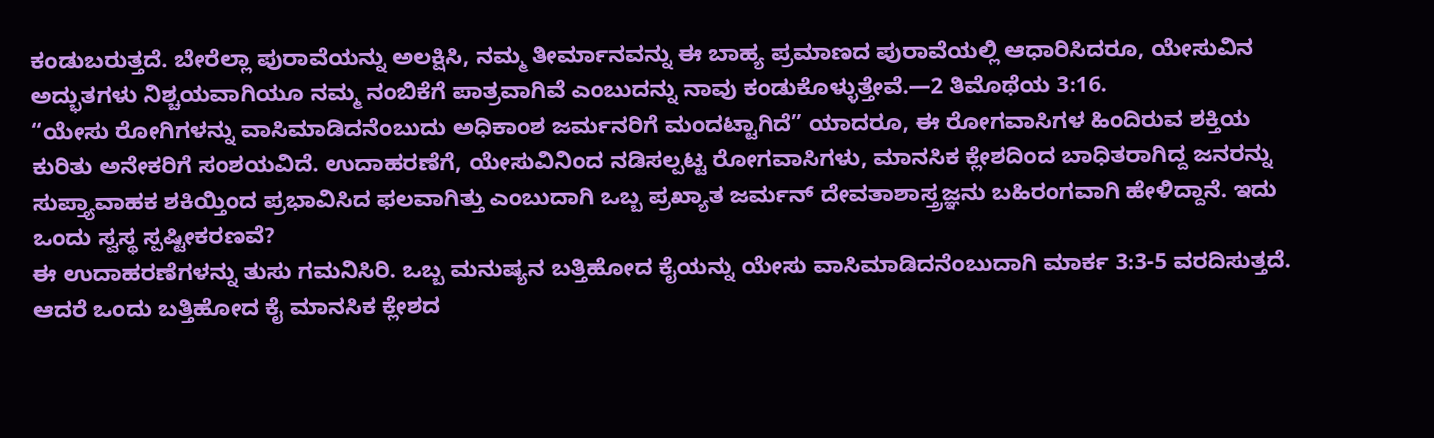ಕಂಡುಬರುತ್ತದೆ. ಬೇರೆಲ್ಲಾ ಪುರಾವೆಯನ್ನು ಅಲಕ್ಷಿಸಿ, ನಮ್ಮ ತೀರ್ಮಾನವನ್ನು ಈ ಬಾಹ್ಯ ಪ್ರಮಾಣದ ಪುರಾವೆಯಲ್ಲಿ ಆಧಾರಿಸಿದರೂ, ಯೇಸುವಿನ ಅದ್ಭುತಗಳು ನಿಶ್ಚಯವಾಗಿಯೂ ನಮ್ಮ ನಂಬಿಕೆಗೆ ಪಾತ್ರವಾಗಿವೆ ಎಂಬುದನ್ನು ನಾವು ಕಂಡುಕೊಳ್ಳುತ್ತೇವೆ.—2 ತಿಮೊಥೆಯ 3:16.
“ಯೇಸು ರೋಗಿಗಳನ್ನು ವಾಸಿಮಾಡಿದನೆಂಬುದು ಅಧಿಕಾಂಶ ಜರ್ಮನರಿಗೆ ಮಂದಟ್ಟಾಗಿದೆ” ಯಾದರೂ, ಈ ರೋಗವಾಸಿಗಳ ಹಿಂದಿರುವ ಶಕ್ತಿಯ ಕುರಿತು ಅನೇಕರಿಗೆ ಸಂಶಯವಿದೆ. ಉದಾಹರಣೆಗೆ, ಯೇಸುವಿನಿಂದ ನಡಿಸಲ್ಪಟ್ಟ ರೋಗವಾಸಿಗಳು, ಮಾನಸಿಕ ಕ್ಲೇಶದಿಂದ ಬಾಧಿತರಾಗಿದ್ದ ಜನರನ್ನು ಸುಪ್ತ್ಯಾವಾಹಕ ಶಕಿಯ್ತಿಂದ ಪ್ರಭಾವಿಸಿದ ಫಲವಾಗಿತ್ತು ಎಂಬುದಾಗಿ ಒಬ್ಬ ಪ್ರಖ್ಯಾತ ಜರ್ಮನ್ ದೇವತಾಶಾಸ್ತ್ರಜ್ಞನು ಬಹಿರಂಗವಾಗಿ ಹೇಳಿದ್ದಾನೆ. ಇದು ಒಂದು ಸ್ವಸ್ಥ ಸ್ಪಷ್ಟೀಕರಣವೆ?
ಈ ಉದಾಹರಣೆಗಳನ್ನು ತುಸು ಗಮನಿಸಿರಿ. ಒಬ್ಬ ಮನುಷ್ಯನ ಬತ್ತಿಹೋದ ಕೈಯನ್ನು ಯೇಸು ವಾಸಿಮಾಡಿದನೆಂಬುದಾಗಿ ಮಾರ್ಕ 3:3-5 ವರದಿಸುತ್ತದೆ. ಆದರೆ ಒಂದು ಬತ್ತಿಹೋದ ಕೈ ಮಾನಸಿಕ ಕ್ಲೇಶದ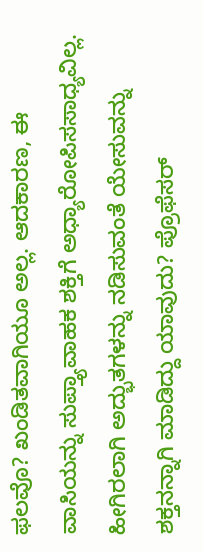ಫಲವೊ? ಖಂಡಿತವಾಗಿಯೂ ಅಲ್ಲ. ಆದಕಾರಣ, ಈ ವಾಸಿಯನ್ನು ಸುಪ್ತ್ಯಾವಾಹಕ ಶಕ್ತಿಗೆ ಅಧ್ಯಾರೋಪಿಸಸಾಧ್ಯವಿಲ್ಲ. ಹೀಗಿರಲಾಗಿ ಅದ್ಭುತಗಳನ್ನು ನಡಿಸುವಂತೆ ಯೇಸುವನ್ನು ಶಕ್ತನನ್ನಾಗಿ ಮಾಡಿದ್ದು ಯಾವುದು? ಪ್ರೊಫೆಸರ್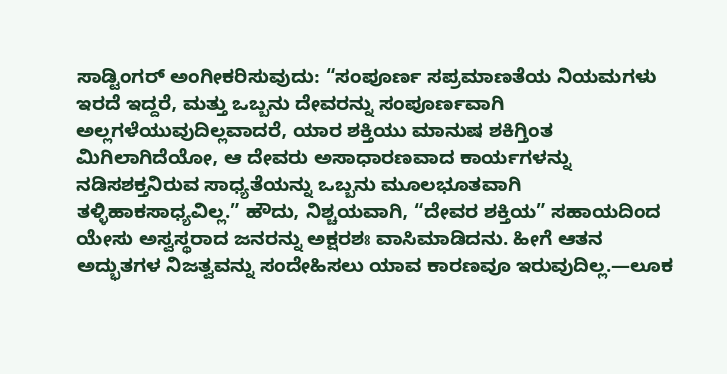ಸಾಡ್ಟಿಂಗರ್ ಅಂಗೀಕರಿಸುವುದು: “ಸಂಪೂರ್ಣ ಸಪ್ರಮಾಣತೆಯ ನಿಯಮಗಳು ಇರದೆ ಇದ್ದರೆ, ಮತ್ತು ಒಬ್ಬನು ದೇವರನ್ನು ಸಂಪೂರ್ಣವಾಗಿ ಅಲ್ಲಗಳೆಯುವುದಿಲ್ಲವಾದರೆ, ಯಾರ ಶಕ್ತಿಯು ಮಾನುಷ ಶಕಿಗ್ತಿಂತ ಮಿಗಿಲಾಗಿದೆಯೋ, ಆ ದೇವರು ಅಸಾಧಾರಣವಾದ ಕಾರ್ಯಗಳನ್ನು ನಡಿಸಶಕ್ತನಿರುವ ಸಾಧ್ಯತೆಯನ್ನು ಒಬ್ಬನು ಮೂಲಭೂತವಾಗಿ ತಳ್ಳಿಹಾಕಸಾಧ್ಯವಿಲ್ಲ.” ಹೌದು, ನಿಶ್ಚಯವಾಗಿ, “ದೇವರ ಶಕ್ತಿಯ” ಸಹಾಯದಿಂದ ಯೇಸು ಅಸ್ವಸ್ಥರಾದ ಜನರನ್ನು ಅಕ್ಷರಶಃ ವಾಸಿಮಾಡಿದನು. ಹೀಗೆ ಆತನ ಅದ್ಭುತಗಳ ನಿಜತ್ವವನ್ನು ಸಂದೇಹಿಸಲು ಯಾವ ಕಾರಣವೂ ಇರುವುದಿಲ್ಲ.—ಲೂಕ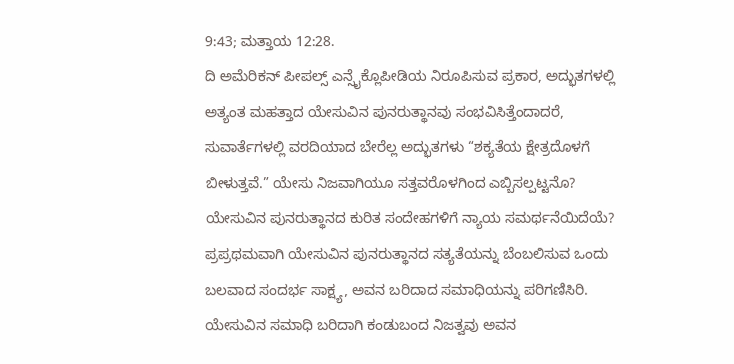9:43; ಮತ್ತಾಯ 12:28.
ದಿ ಅಮೆರಿಕನ್ ಪೀಪಲ್ಸ್ ಎನ್ಸೈಕ್ಲೊಪೀಡಿಯ ನಿರೂಪಿಸುವ ಪ್ರಕಾರ, ಅದ್ಭುತಗಳಲ್ಲಿ ಅತ್ಯಂತ ಮಹತ್ತಾದ ಯೇಸುವಿನ ಪುನರುತ್ಥಾನವು ಸಂಭವಿಸಿತ್ತೆಂದಾದರೆ, ಸುವಾರ್ತೆಗಳಲ್ಲಿ ವರದಿಯಾದ ಬೇರೆಲ್ಲ ಅದ್ಭುತಗಳು “ಶಕ್ಯತೆಯ ಕ್ಷೇತ್ರದೊಳಗೆ ಬೀಳುತ್ತವೆ.” ಯೇಸು ನಿಜವಾಗಿಯೂ ಸತ್ತವರೊಳಗಿಂದ ಎಬ್ಬಿಸಲ್ಪಟ್ಟನೊ?
ಯೇಸುವಿನ ಪುನರುತ್ಥಾನದ ಕುರಿತ ಸಂದೇಹಗಳಿಗೆ ನ್ಯಾಯ ಸಮರ್ಥನೆಯಿದೆಯೆ?
ಪ್ರಪ್ರಥಮವಾಗಿ ಯೇಸುವಿನ ಪುನರುತ್ಥಾನದ ಸತ್ಯತೆಯನ್ನು ಬೆಂಬಲಿಸುವ ಒಂದು ಬಲವಾದ ಸಂದರ್ಭ ಸಾಕ್ಷ್ಯ, ಅವನ ಬರಿದಾದ ಸಮಾಧಿಯನ್ನು ಪರಿಗಣಿಸಿರಿ. ಯೇಸುವಿನ ಸಮಾಧಿ ಬರಿದಾಗಿ ಕಂಡುಬಂದ ನಿಜತ್ವವು ಅವನ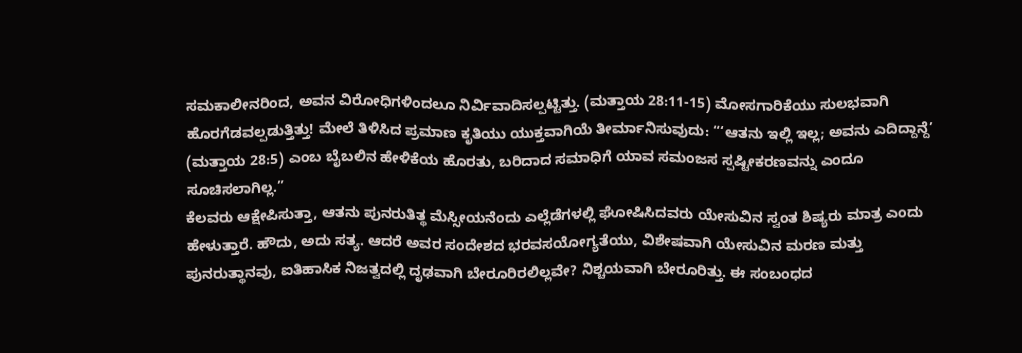ಸಮಕಾಲೀನರಿಂದ, ಅವನ ವಿರೋಧಿಗಳಿಂದಲೂ ನಿರ್ವಿವಾದಿಸಲ್ಪಟ್ಟಿತ್ತು. (ಮತ್ತಾಯ 28:11-15) ಮೋಸಗಾರಿಕೆಯು ಸುಲಭವಾಗಿ ಹೊರಗೆಡವಲ್ಪಡುತ್ತಿತ್ತು! ಮೇಲೆ ತಿಳಿಸಿದ ಪ್ರಮಾಣ ಕೃತಿಯು ಯುಕ್ತವಾಗಿಯೆ ತೀರ್ಮಾನಿಸುವುದು: “‘ಆತನು ಇಲ್ಲಿ ಇಲ್ಲ; ಅವನು ಎದಿದ್ದಾನ್ದೆ’ (ಮತ್ತಾಯ 28:5) ಎಂಬ ಬೈಬಲಿನ ಹೇಳಿಕೆಯ ಹೊರತು, ಬರಿದಾದ ಸಮಾಧಿಗೆ ಯಾವ ಸಮಂಜಸ ಸ್ಪಷ್ಟೀಕರಣವನ್ನು ಎಂದೂ ಸೂಚಿಸಲಾಗಿಲ್ಲ.”
ಕೆಲವರು ಆಕ್ಷೇಪಿಸುತ್ತಾ, ಆತನು ಪುನರುತಿತ್ಥ ಮೆಸ್ಸೀಯನೆಂದು ಎಲ್ಲೆಡೆಗಳಲ್ಲಿ ಘೋಷಿಸಿದವರು ಯೇಸುವಿನ ಸ್ವಂತ ಶಿಷ್ಯರು ಮಾತ್ರ ಎಂದು ಹೇಳುತ್ತಾರೆ. ಹೌದು, ಅದು ಸತ್ಯ. ಆದರೆ ಅವರ ಸಂದೇಶದ ಭರವಸಯೋಗ್ಯತೆಯು, ವಿಶೇಷವಾಗಿ ಯೇಸುವಿನ ಮರಣ ಮತ್ತು ಪುನರುತ್ಥಾನವು, ಐತಿಹಾಸಿಕ ನಿಜತ್ವದಲ್ಲಿ ದೃಢವಾಗಿ ಬೇರೂರಿರಲಿಲ್ಲವೇ? ನಿಶ್ಚಯವಾಗಿ ಬೇರೂರಿತ್ತು. ಈ ಸಂಬಂಧದ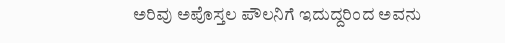ಅರಿವು ಅಪೊಸ್ತಲ ಪೌಲನಿಗೆ ಇದುದ್ದರಿಂದ ಅವನು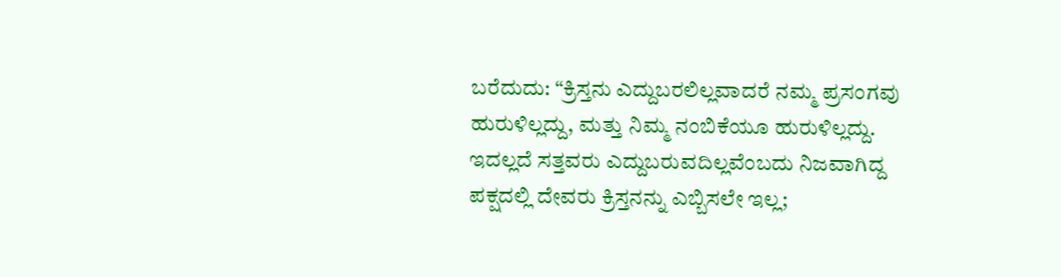ಬರೆದುದು: “ಕ್ರಿಸ್ತನು ಎದ್ದುಬರಲಿಲ್ಲವಾದರೆ ನಮ್ಮ ಪ್ರಸಂಗವು ಹುರುಳಿಲ್ಲದ್ದು, ಮತ್ತು ನಿಮ್ಮ ನಂಬಿಕೆಯೂ ಹುರುಳಿಲ್ಲದ್ದು. ಇದಲ್ಲದೆ ಸತ್ತವರು ಎದ್ದುಬರುವದಿಲ್ಲವೆಂಬದು ನಿಜವಾಗಿದ್ದ ಪಕ್ಷದಲ್ಲಿ ದೇವರು ಕ್ರಿಸ್ತನನ್ನು ಎಬ್ಬಿಸಲೇ ಇಲ್ಲ;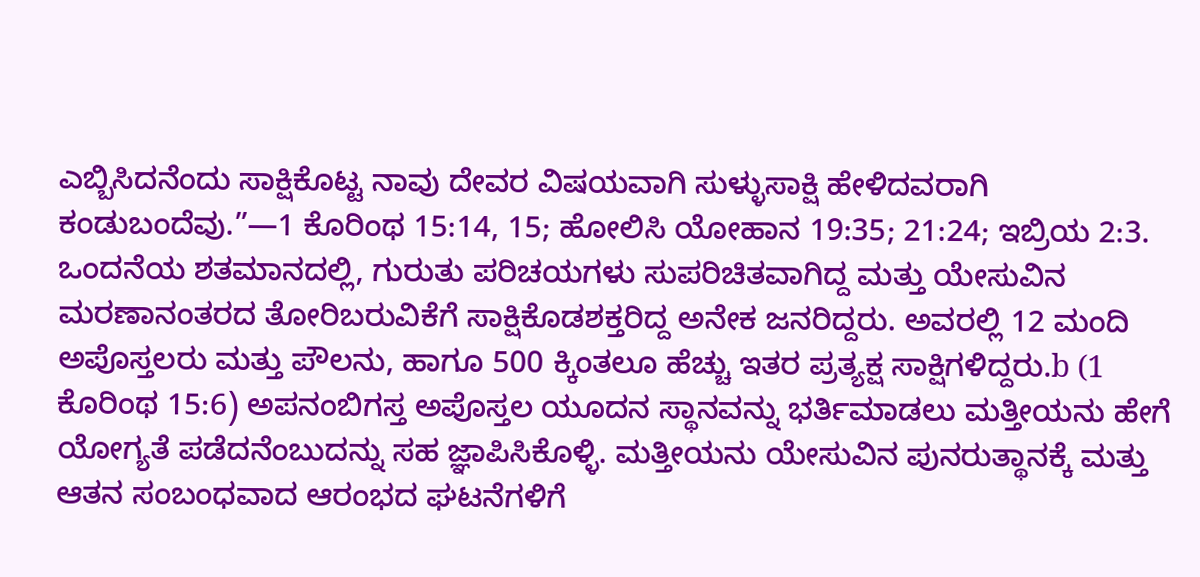ಎಬ್ಬಿಸಿದನೆಂದು ಸಾಕ್ಷಿಕೊಟ್ಟ ನಾವು ದೇವರ ವಿಷಯವಾಗಿ ಸುಳ್ಳುಸಾಕ್ಷಿ ಹೇಳಿದವರಾಗಿ ಕಂಡುಬಂದೆವು.”—1 ಕೊರಿಂಥ 15:14, 15; ಹೋಲಿಸಿ ಯೋಹಾನ 19:35; 21:24; ಇಬ್ರಿಯ 2:3.
ಒಂದನೆಯ ಶತಮಾನದಲ್ಲಿ, ಗುರುತು ಪರಿಚಯಗಳು ಸುಪರಿಚಿತವಾಗಿದ್ದ ಮತ್ತು ಯೇಸುವಿನ ಮರಣಾನಂತರದ ತೋರಿಬರುವಿಕೆಗೆ ಸಾಕ್ಷಿಕೊಡಶಕ್ತರಿದ್ದ ಅನೇಕ ಜನರಿದ್ದರು. ಅವರಲ್ಲಿ 12 ಮಂದಿ ಅಪೊಸ್ತಲರು ಮತ್ತು ಪೌಲನು, ಹಾಗೂ 500 ಕ್ಕಿಂತಲೂ ಹೆಚ್ಚು ಇತರ ಪ್ರತ್ಯಕ್ಷ ಸಾಕ್ಷಿಗಳಿದ್ದರು.b (1 ಕೊರಿಂಥ 15:6) ಅಪನಂಬಿಗಸ್ತ ಅಪೊಸ್ತಲ ಯೂದನ ಸ್ಥಾನವನ್ನು ಭರ್ತಿಮಾಡಲು ಮತ್ತೀಯನು ಹೇಗೆ ಯೋಗ್ಯತೆ ಪಡೆದನೆಂಬುದನ್ನು ಸಹ ಜ್ಞಾಪಿಸಿಕೊಳ್ಳಿ. ಮತ್ತೀಯನು ಯೇಸುವಿನ ಪುನರುತ್ಥಾನಕ್ಕೆ ಮತ್ತು ಆತನ ಸಂಬಂಧವಾದ ಆರಂಭದ ಘಟನೆಗಳಿಗೆ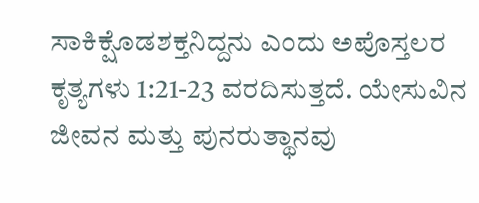ಸಾಕಿಕ್ಷೊಡಶಕ್ತನಿದ್ದನು ಎಂದು ಅಪೊಸ್ತಲರ ಕೃತ್ಯಗಳು 1:21-23 ವರದಿಸುತ್ತದೆ. ಯೇಸುವಿನ ಜೀವನ ಮತ್ತು ಪುನರುತ್ಥಾನವು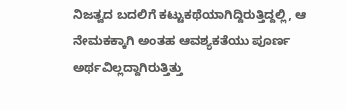ನಿಜತ್ವದ ಬದಲಿಗೆ ಕಟ್ಟುಕಥೆಯಾಗಿದ್ದಿರುತ್ತಿದ್ದಲ್ಲಿ, ಆ ನೇಮಕಕ್ಕಾಗಿ ಅಂತಹ ಆವಶ್ಯಕತೆಯು ಪೂರ್ಣ ಅರ್ಥವಿಲ್ಲದ್ದಾಗಿರುತ್ತಿತ್ತು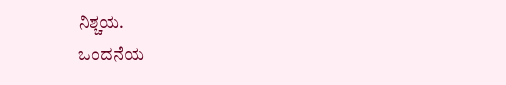ನಿಶ್ಚಯ.
ಒಂದನೆಯ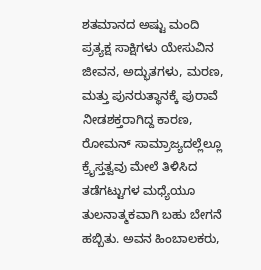ಶತಮಾನದ ಅಷ್ಟು ಮಂದಿ ಪ್ರತ್ಯಕ್ಷ ಸಾಕ್ಷಿಗಳು ಯೇಸುವಿನ ಜೀವನ, ಅದ್ಭುತಗಳು, ಮರಣ, ಮತ್ತು ಪುನರುತ್ಥಾನಕ್ಕೆ ಪುರಾವೆ ನೀಡಶಕ್ತರಾಗಿದ್ದ ಕಾರಣ, ರೋಮನ್ ಸಾಮ್ರಾಜ್ಯದಲ್ಲೆಲ್ಲೂ ಕ್ರೈಸ್ತತ್ವವು ಮೇಲೆ ತಿಳಿಸಿದ ತಡೆಗಟ್ಟುಗಳ ಮಧ್ಯೆಯೂ ತುಲನಾತ್ಮಕವಾಗಿ ಬಹು ಬೇಗನೆ ಹಬ್ಬಿತು. ಅವನ ಹಿಂಬಾಲಕರು,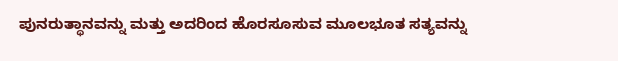ಪುನರುತ್ಥಾನವನ್ನು ಮತ್ತು ಅದರಿಂದ ಹೊರಸೂಸುವ ಮೂಲಭೂತ ಸತ್ಯವನ್ನು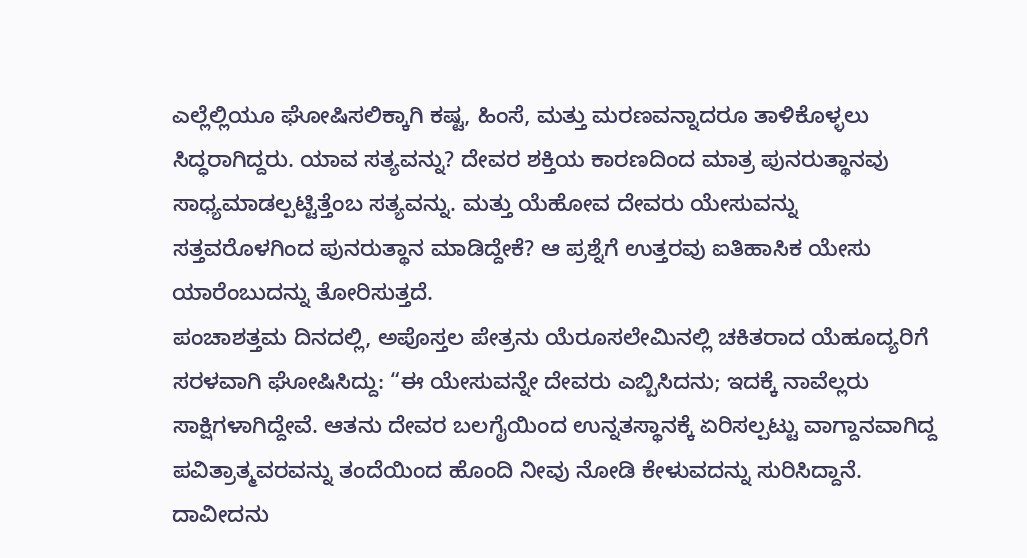ಎಲ್ಲೆಲ್ಲಿಯೂ ಘೋಷಿಸಲಿಕ್ಕಾಗಿ ಕಷ್ಟ, ಹಿಂಸೆ, ಮತ್ತು ಮರಣವನ್ನಾದರೂ ತಾಳಿಕೊಳ್ಳಲು ಸಿದ್ಧರಾಗಿದ್ದರು. ಯಾವ ಸತ್ಯವನ್ನು? ದೇವರ ಶಕ್ತಿಯ ಕಾರಣದಿಂದ ಮಾತ್ರ ಪುನರುತ್ಥಾನವು ಸಾಧ್ಯಮಾಡಲ್ಪಟ್ಟಿತ್ತೆಂಬ ಸತ್ಯವನ್ನು. ಮತ್ತು ಯೆಹೋವ ದೇವರು ಯೇಸುವನ್ನು ಸತ್ತವರೊಳಗಿಂದ ಪುನರುತ್ಥಾನ ಮಾಡಿದ್ದೇಕೆ? ಆ ಪ್ರಶ್ನೆಗೆ ಉತ್ತರವು ಐತಿಹಾಸಿಕ ಯೇಸು ಯಾರೆಂಬುದನ್ನು ತೋರಿಸುತ್ತದೆ.
ಪಂಚಾಶತ್ತಮ ದಿನದಲ್ಲಿ, ಅಪೊಸ್ತಲ ಪೇತ್ರನು ಯೆರೂಸಲೇಮಿನಲ್ಲಿ ಚಕಿತರಾದ ಯೆಹೂದ್ಯರಿಗೆ ಸರಳವಾಗಿ ಘೋಷಿಸಿದ್ದು: “ಈ ಯೇಸುವನ್ನೇ ದೇವರು ಎಬ್ಬಿಸಿದನು; ಇದಕ್ಕೆ ನಾವೆಲ್ಲರು ಸಾಕ್ಷಿಗಳಾಗಿದ್ದೇವೆ. ಆತನು ದೇವರ ಬಲಗೈಯಿಂದ ಉನ್ನತಸ್ಥಾನಕ್ಕೆ ಏರಿಸಲ್ಪಟ್ಟು ವಾಗ್ದಾನವಾಗಿದ್ದ ಪವಿತ್ರಾತ್ಮವರವನ್ನು ತಂದೆಯಿಂದ ಹೊಂದಿ ನೀವು ನೋಡಿ ಕೇಳುವದನ್ನು ಸುರಿಸಿದ್ದಾನೆ. ದಾವೀದನು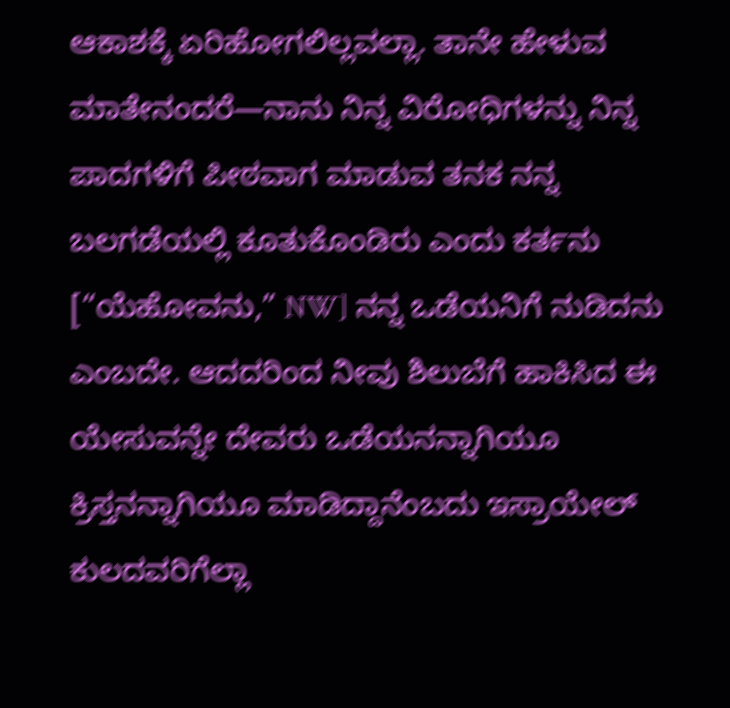ಆಕಾಶಕ್ಕೆ ಏರಿಹೋಗಲಿಲ್ಲವಲ್ಲಾ. ತಾನೇ ಹೇಳುವ ಮಾತೇನಂದರೆ—ನಾನು ನಿನ್ನ ವಿರೋಧಿಗಳನ್ನು ನಿನ್ನ ಪಾದಗಳಿಗೆ ಪೀಠವಾಗ ಮಾಡುವ ತನಕ ನನ್ನ ಬಲಗಡೆಯಲ್ಲಿ ಕೂತುಕೊಂಡಿರು ಎಂದು ಕರ್ತನು [“ಯೆಹೋವನು,” NW] ನನ್ನ ಒಡೆಯನಿಗೆ ನುಡಿದನು ಎಂಬದೇ. ಆದದರಿಂದ ನೀವು ಶಿಲುಬೆಗೆ ಹಾಕಿಸಿದ ಈ ಯೇಸುವನ್ನೇ ದೇವರು ಒಡೆಯನನ್ನಾಗಿಯೂ ಕ್ರಿಸ್ತನನ್ನಾಗಿಯೂ ಮಾಡಿದ್ದಾನೆಂಬದು ಇಸ್ರಾಯೇಲ್ ಕುಲದವರಿಗೆಲ್ಲಾ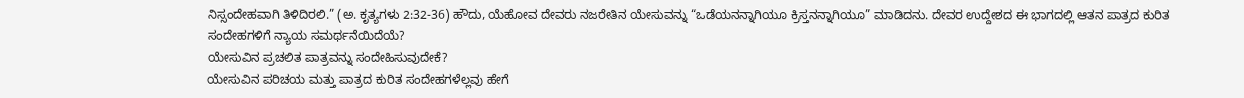ನಿಸ್ಸಂದೇಹವಾಗಿ ತಿಳಿದಿರಲಿ.” (ಅ. ಕೃತ್ಯಗಳು 2:32-36) ಹೌದು, ಯೆಹೋವ ದೇವರು ನಜರೇತಿನ ಯೇಸುವನ್ನು “ಒಡೆಯನನ್ನಾಗಿಯೂ ಕ್ರಿಸ್ತನನ್ನಾಗಿಯೂ” ಮಾಡಿದನು. ದೇವರ ಉದ್ದೇಶದ ಈ ಭಾಗದಲ್ಲಿ ಆತನ ಪಾತ್ರದ ಕುರಿತ ಸಂದೇಹಗಳಿಗೆ ನ್ಯಾಯ ಸಮರ್ಥನೆಯಿದೆಯೆ?
ಯೇಸುವಿನ ಪ್ರಚಲಿತ ಪಾತ್ರವನ್ನು ಸಂದೇಹಿಸುವುದೇಕೆ?
ಯೇಸುವಿನ ಪರಿಚಯ ಮತ್ತು ಪಾತ್ರದ ಕುರಿತ ಸಂದೇಹಗಳೆಲ್ಲವು ಹೇಗೆ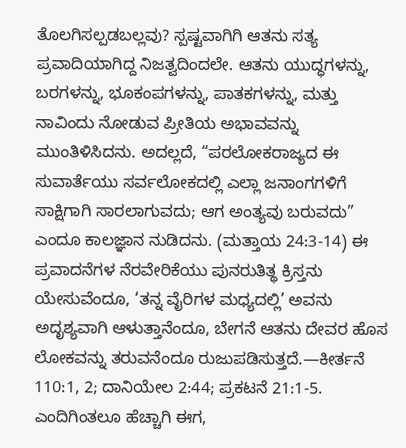ತೊಲಗಿಸಲ್ಪಡಬಲ್ಲವು? ಸ್ಪಷ್ಟವಾಗಿಗಿ ಆತನು ಸತ್ಯ ಪ್ರವಾದಿಯಾಗಿದ್ದ ನಿಜತ್ವದಿಂದಲೇ. ಆತನು ಯುದ್ಧಗಳನ್ನು, ಬರಗಳನ್ನು, ಭೂಕಂಪಗಳನ್ನು, ಪಾತಕಗಳನ್ನು, ಮತ್ತು ನಾವಿಂದು ನೋಡುವ ಪ್ರೀತಿಯ ಅಭಾವವನ್ನು ಮುಂತಿಳಿಸಿದನು. ಅದಲ್ಲದೆ, “ಪರಲೋಕರಾಜ್ಯದ ಈ ಸುವಾರ್ತೆಯು ಸರ್ವಲೋಕದಲ್ಲಿ ಎಲ್ಲಾ ಜನಾಂಗಗಳಿಗೆ ಸಾಕ್ಷಿಗಾಗಿ ಸಾರಲಾಗುವದು; ಆಗ ಅಂತ್ಯವು ಬರುವದು” ಎಂದೂ ಕಾಲಜ್ಞಾನ ನುಡಿದನು. (ಮತ್ತಾಯ 24:3-14) ಈ ಪ್ರವಾದನೆಗಳ ನೆರವೇರಿಕೆಯು ಪುನರುತಿತ್ಥ ಕ್ರಿಸ್ತನು ಯೇಸುವೆಂದೂ, ‘ತನ್ನ ವೈರಿಗಳ ಮಧ್ಯದಲ್ಲಿ’ ಅವನು ಅದೃಶ್ಯವಾಗಿ ಆಳುತ್ತಾನೆಂದೂ, ಬೇಗನೆ ಆತನು ದೇವರ ಹೊಸ ಲೋಕವನ್ನು ತರುವನೆಂದೂ ರುಜುಪಡಿಸುತ್ತದೆ.—ಕೀರ್ತನೆ 110:1, 2; ದಾನಿಯೇಲ 2:44; ಪ್ರಕಟನೆ 21:1-5.
ಎಂದಿಗಿಂತಲೂ ಹೆಚ್ಚಾಗಿ ಈಗ,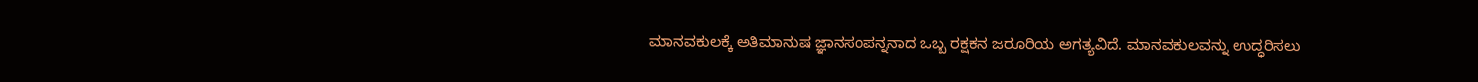ಮಾನವಕುಲಕ್ಕೆ ಅತಿಮಾನುಷ ಜ್ಞಾನಸಂಪನ್ನನಾದ ಒಬ್ಬ ರಕ್ಷಕನ ಜರೂರಿಯ ಅಗತ್ಯವಿದೆ. ಮಾನವಕುಲವನ್ನು ಉದ್ಧರಿಸಲು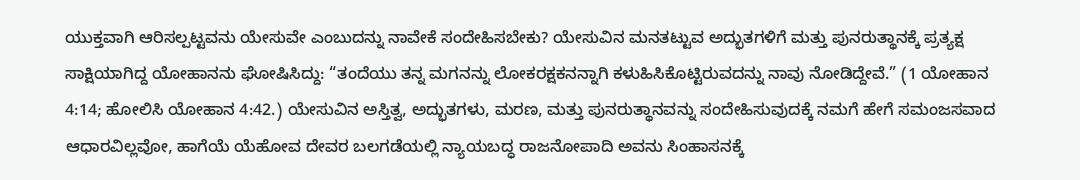ಯುಕ್ತವಾಗಿ ಆರಿಸಲ್ಪಟ್ಟವನು ಯೇಸುವೇ ಎಂಬುದನ್ನು ನಾವೇಕೆ ಸಂದೇಹಿಸಬೇಕು? ಯೇಸುವಿನ ಮನತಟ್ಟುವ ಅದ್ಭುತಗಳಿಗೆ ಮತ್ತು ಪುನರುತ್ಥಾನಕ್ಕೆ ಪ್ರತ್ಯಕ್ಷ ಸಾಕ್ಷಿಯಾಗಿದ್ದ ಯೋಹಾನನು ಘೋಷಿಸಿದ್ದು: “ತಂದೆಯು ತನ್ನ ಮಗನನ್ನು ಲೋಕರಕ್ಷಕನನ್ನಾಗಿ ಕಳುಹಿಸಿಕೊಟ್ಟಿರುವದನ್ನು ನಾವು ನೋಡಿದ್ದೇವೆ.” (1 ಯೋಹಾನ 4:14; ಹೋಲಿಸಿ ಯೋಹಾನ 4:42.) ಯೇಸುವಿನ ಅಸ್ತಿತ್ವ, ಅದ್ಭುತಗಳು, ಮರಣ, ಮತ್ತು ಪುನರುತ್ಥಾನವನ್ನು ಸಂದೇಹಿಸುವುದಕ್ಕೆ ನಮಗೆ ಹೇಗೆ ಸಮಂಜಸವಾದ ಆಧಾರವಿಲ್ಲವೋ, ಹಾಗೆಯೆ ಯೆಹೋವ ದೇವರ ಬಲಗಡೆಯಲ್ಲಿ ನ್ಯಾಯಬದ್ಧ ರಾಜನೋಪಾದಿ ಅವನು ಸಿಂಹಾಸನಕ್ಕೆ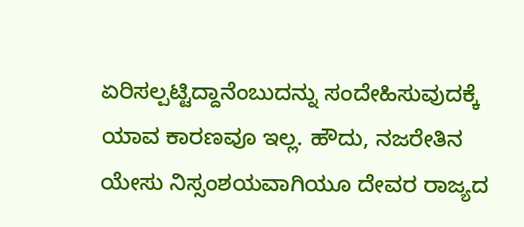ಏರಿಸಲ್ಪಟ್ಟಿದ್ದಾನೆಂಬುದನ್ನು ಸಂದೇಹಿಸುವುದಕ್ಕೆ ಯಾವ ಕಾರಣವೂ ಇಲ್ಲ. ಹೌದು, ನಜರೇತಿನ ಯೇಸು ನಿಸ್ಸಂಶಯವಾಗಿಯೂ ದೇವರ ರಾಜ್ಯದ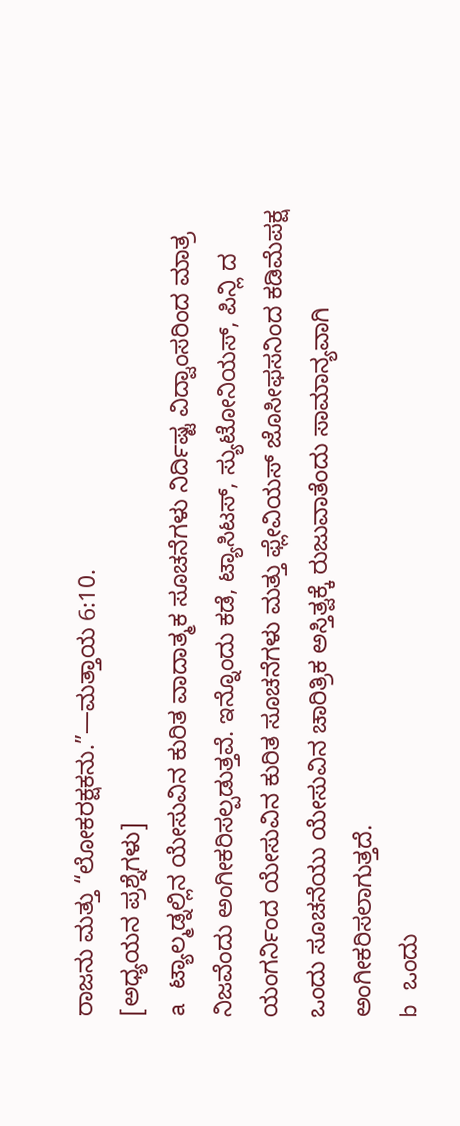ರಾಜನು ಮತ್ತು “ಲೋಕರಕ್ಷಕನು.”—ಮತ್ತಾಯ 6:10.
[ಅಧ್ಯಯನ ಪ್ರಶ್ನೆಗಳು]
a ಟ್ಯಾಲ್ಮಡ್ನಲ್ಲಿನ ಯೇಸುವಿನ ಕುರಿತ ವಾದಾತ್ಮಕ ಸೂಚನೆಗಳು ನಿರ್ದಿಷ್ಟ ವಿದ್ವಾಂಸರಿಂದ ಮಾತ್ರ ನಿಜವೆಂದು ಅಂಗೀಕರಿಸಲ್ಪಡುತ್ತವೆ. ಇನ್ನೊಂದು ಕಡೆ, ಟ್ಯಾಸಿಟಸ್, ಸ್ಯುಟೋನಿಯಸ್, ಪಿನ್ಲಿ ದ ಯಂಗರ್ನಿಂದ ಯೇಸುವಿನ ಕುರಿತ ಸೂಚನೆಗಳು ಮತ್ತು ಫ್ಲೇವಿಯಸ್ ಜೊಸೀಫಸನಿಂದ ಕಡಿಮೆಪಕ್ಷ ಒಂದು ಸೂಚನೆಯು ಯೇಸುವಿನ ಚಾರಿತ್ರಿಕ ಅಸ್ತಿತ್ವಕ್ಕೆ ರುಜುವಾತೆಂದು ಸಾಮಾನ್ಯವಾಗಿ ಅಂಗೀಕರಿಸಲಾಗುತ್ತದೆ.
b ಒಂದು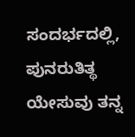ಸಂದರ್ಭದಲ್ಲಿ, ಪುನರುತಿತ್ಥ ಯೇಸುವು ತನ್ನ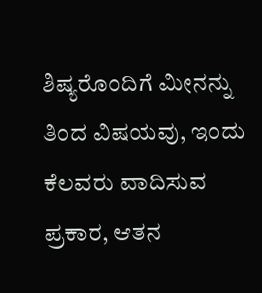ಶಿಷ್ಯರೊಂದಿಗೆ ಮೀನನ್ನು ತಿಂದ ವಿಷಯವು, ಇಂದು ಕೆಲವರು ವಾದಿಸುವ ಪ್ರಕಾರ, ಆತನ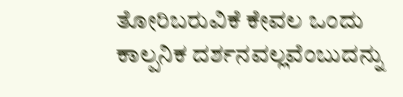ತೋರಿಬರುವಿಕೆ ಕೇವಲ ಒಂದು ಕಾಲ್ಪನಿಕ ದರ್ಶನವಲ್ಲವೆಂಬುದನ್ನು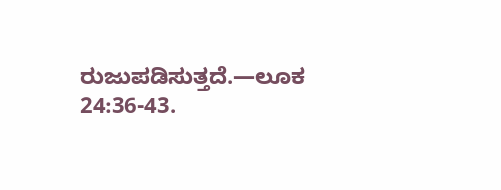ರುಜುಪಡಿಸುತ್ತದೆ.—ಲೂಕ 24:36-43.